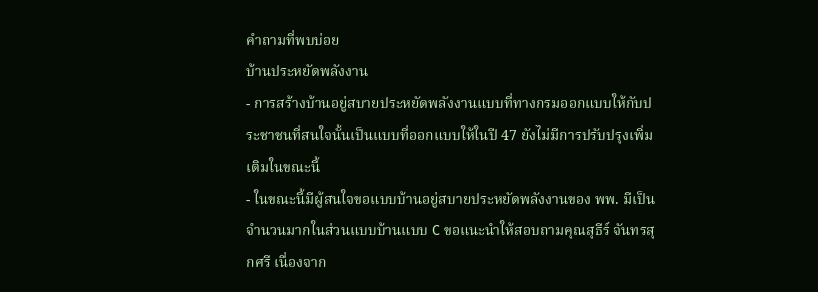คำถามที่พบบ่อย
บ้านประหยัดพลังงาน
- การสร้างบ้านอยู่สบายประหยัดพลังงานแบบที่ทางกรมออกแบบให้กับประชาชนที่สนใจนั้นเป็นแบบที่ออกแบบให้ในปี 47 ยังไม่มีการปรับปรุงเพิ่มเติมในขณะนี้
- ในขณะนี้มีผู้สนใจขอแบบบ้านอยู่สบายประหยัดพลังงานของ พพ. มีเป็นจำนวนมากในส่วนแบบบ้านแบบ C ขอแนะนำให้สอบถามคุณสุธีร์ จันทรสุกศรี เนื่องจาก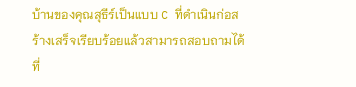บ้านของคุณสุธีร์เป็นแบบ C ที่ดำเนินก่อสร้างเสร็จเรียบร้อยแล้วสามารถสอบถามได้ที่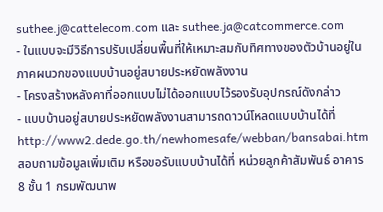suthee.j@cattelecom.com และ suthee.ja@catcommerce.com
- ในแบบจะมีวิธีการปรับเปลี่ยนพื้นที่ให้เหมาะสมกับทิศทางของตัวบ้านอยู่ในภาคผนวกของแบบบ้านอยู่สบายประหยัดพลังงาน
- โครงสร้างหลังคาที่ออกแบบไม่ได้ออกแบบไว้รองรับอุปกรณ์ดังกล่าว
- แบบบ้านอยู่สบายประหยัดพลังงานสามารถดาวน์โหลดแบบบ้านได้ที่http://www2.dede.go.th/newhomesafe/webban/bansabai.htm สอบถามข้อมูลเพิ่มเติม หรือขอรับแบบบ้านได้ที่ หน่วยลูกค้าสัมพันธ์ อาคาร 8 ชั้น 1 กรมพัฒนาพ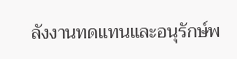ลังงานทดแทนและอนุรักษ์พ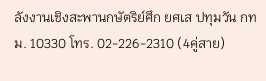ลังงานเชิงสะพานกษัตริย์ศึก ยศเส ปทุมวัน กทม. 10330 โทร. 02-226-2310 (4คู่สาย)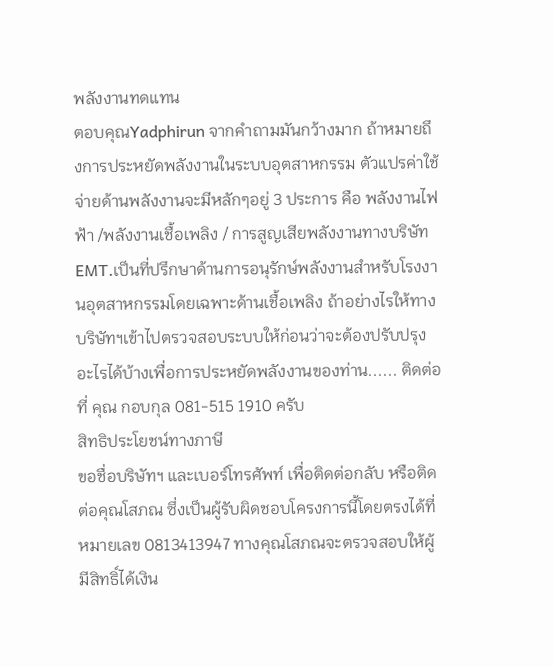พลังงานทดแทน
ตอบคุณYadphirun จากคำถามมันกว้างมาก ถ้าหมายถึงการประหยัดพลังงานในระบบอุตสาหกรรม ตัวแปรค่าใช้จ่ายด้านพลังงานจะมีหลักๆอยู่ 3 ประการ คือ พลังงานไฟฟ้า /พลังงานเชื้อเพลิง / การสูญเสียพลังงานทางบริษัท EMT.เป็นที่ปรึกษาด้านการอนุรักษ์พลังงานสำหรับโรงงานอุตสาหกรรมโดยเฉพาะด้านเชื้อเพลิง ถ้าอย่างไรให้ทางบริษัทฯเข้าไปตรวจสอบระบบให้ก่อนว่าจะต้องปรับปรุงอะไรได้บ้างเพื่อการประหยัดพลังงานของท่าน...... ติดต่อ ที่ คุณ กอบกุล 081-515 1910 ครับ
สิทธิประโยชน์ทางภาษี
ขอชื่อบริษัทฯ และเบอร์โทรศัพท์ เพื่อติดต่อกลับ หรือติดต่อคุณโสภณ ซึ่งเป็นผู้รับผิดชอบโครงการนี้โดยตรงได้ที่หมายเลข 0813413947 ทางคุณโสภณจะตรวจสอบให้ผู้มีสิทธิ์ได้เงิน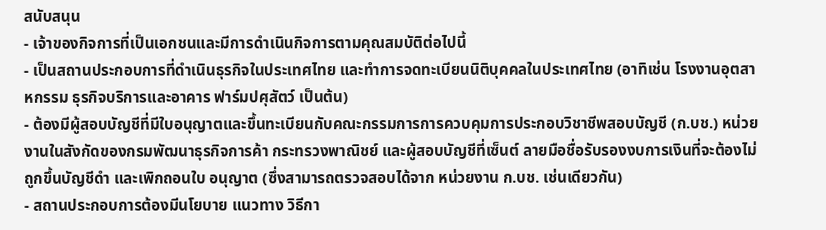สนับสนุน
- เจ้าของกิจการที่เป็นเอกชนและมีการดำเนินกิจการตามคุณสมบัติต่อไปนี้
- เป็นสถานประกอบการที่ดำเนินธุรกิจในประเทศไทย และทำการจดทะเบียนนิติบุคคลในประเทศไทย (อาทิเช่น โรงงานอุตสาหกรรม ธุรกิจบริการและอาคาร ฟาร์มปศุสัตว์ เป็นต้น)
- ต้องมีผู้สอบบัญชีที่มีใบอนุญาตและขึ้นทะเบียนกับคณะกรรมการการควบคุมการประกอบวิชาชีพสอบบัญชี (ก.บช.) หน่วยงานในสังกัดของกรมพัฒนาธุรกิจการค้า กระทรวงพาณิชย์ และผู้สอบบัญชีที่เซ็นต์ ลายมือชื่อรับรองงบการเงินที่จะต้องไม่ถูกขึ้นบัญชีดำ และเพิกถอนใบ อนุญาต (ซึ่งสามารถตรวจสอบได้จาก หน่วยงาน ก.บช. เช่นเดียวกัน)
- สถานประกอบการต้องมีนโยบาย แนวทาง วิธีกา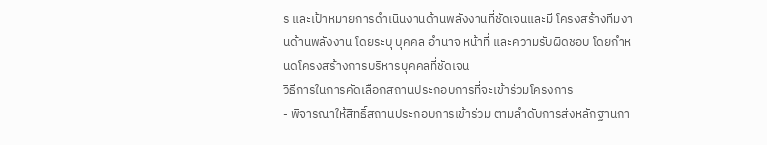ร และเป้าหมายการดำเนินงานด้านพลังงานที่ชัดเจนและมี โครงสร้างทีมงานด้านพลังงาน โดยระบุ บุคคล อำนาจ หน้าที่ และความรับผิดชอบ โดยกำหนดโครงสร้างการบริหารบุคคลที่ชัดเจน
วิธีการในการคัดเลือกสถานประกอบการที่จะเข้าร่วมโครงการ
- พิจารณาให้สิทธิ์สถานประกอบการเข้าร่วม ตามลำดับการส่งหลักฐานกา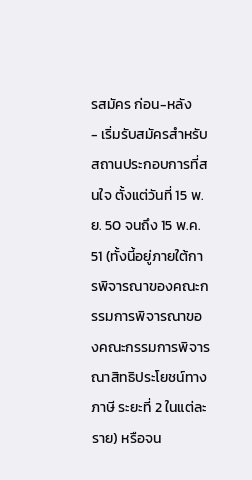รสมัคร ก่อน-หลัง
- เริ่มรับสมัครสำหรับสถานประกอบการที่สนใจ ตั้งแต่วันที่ 15 พ.ย. 50 จนถึง 15 พ.ค. 51 (ทั้งนี้อยู่ภายใต้การพิจารณาของคณะกรรมการพิจารณาของคณะกรรมการพิจารณาสิทธิประโยชน์ทางภาษี ระยะที่ 2 ในแต่ละราย) หรือจน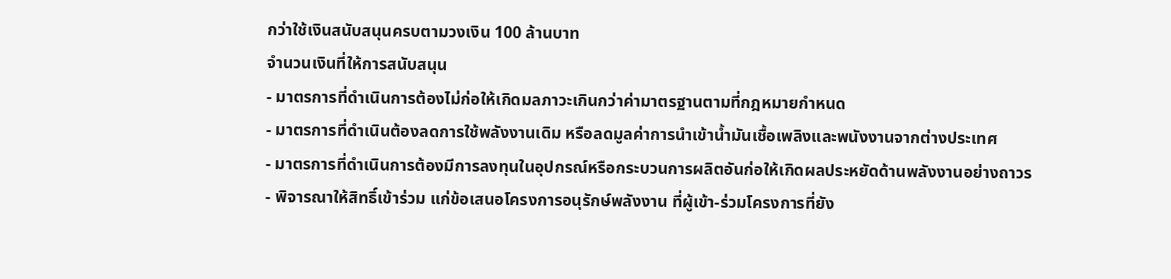กว่าใช้เงินสนับสนุนครบตามวงเงิน 100 ล้านบาท
จำนวนเงินที่ให้การสนับสนุน
- มาตรการที่ดำเนินการต้องไม่ก่อให้เกิดมลภาวะเกินกว่าค่ามาตรฐานตามที่กฎหมายกำหนด
- มาตรการที่ดำเนินต้องลดการใช้พลังงานเดิม หรือลดมูลค่าการนำเข้าน้ำมันเชื้อเพลิงและพนังงานจากต่างประเทศ
- มาตรการที่ดำเนินการต้องมีการลงทุนในอุปกรณ์หรือกระบวนการผลิตอันก่อให้เกิดผลประหยัดด้านพลังงานอย่างถาวร
- พิจารณาให้สิทธิ์เข้าร่วม แก่ข้อเสนอโครงการอนุรักษ์พลังงาน ที่ผู้เข้า-ร่วมโครงการที่ยัง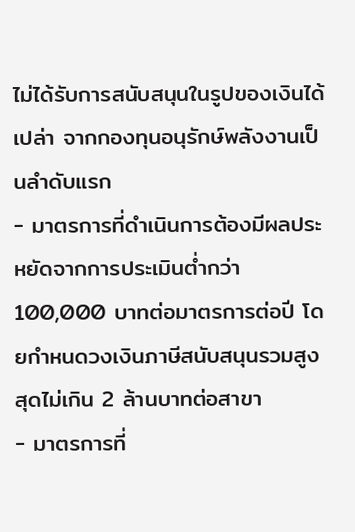ไม่ได้รับการสนับสนุนในรูปของเงินได้เปล่า จากกองทุนอนุรักษ์พลังงานเป็นลำดับแรก
- มาตรการที่ดำเนินการต้องมีผลประหยัดจากการประเมินต่ำกว่า100,000 บาทต่อมาตรการต่อปี โดยกำหนดวงเงินภาษีสนับสนุนรวมสูงสุดไม่เกิน 2 ล้านบาทต่อสาขา
- มาตรการที่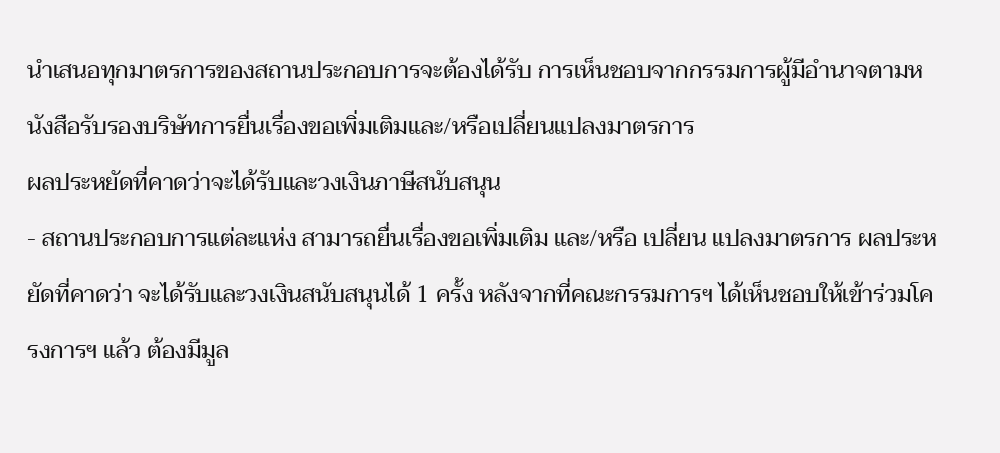นำเสนอทุกมาตรการของสถานประกอบการจะต้องได้รับ การเห็นชอบจากกรรมการผู้มีอำนาจตามหนังสือรับรองบริษัทการยื่นเรื่องขอเพิ่มเติมและ/หรือเปลี่ยนแปลงมาตรการ
ผลประหยัดที่คาดว่าจะได้รับและวงเงินภาษีสนับสนุน
- สถานประกอบการแต่ละแห่ง สามารถยื่นเรื่องขอเพิ่มเติม และ/หรือ เปลี่ยน แปลงมาตรการ ผลประหยัดที่คาดว่า จะได้รับและวงเงินสนับสนุนได้ 1 ครั้ง หลังจากที่คณะกรรมการฯ ได้เห็นชอบให้เข้าร่วมโครงการฯ แล้ว ต้องมีมูล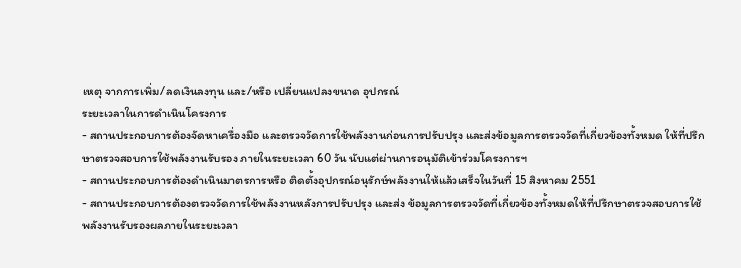เหตุ จากการเพิ่ม/ลดเงินลงทุน และ/หรือ เปลี่ยนแปลงขนาด อุปกรณ์
ระยะเวลาในการดำเนินโครงการ
- สถานประกอบการต้องจัดหาเครื่องมือ และตรวจวัดการใช้พลังงานก่อนการปรับปรุง และส่งข้อมูลการตรวจวัดที่เกี่ยวข้องทั้งหมด ให้ที่ปรึกษาตรวจสอบการใช้พลังงานรับรอง ภายในระยะเวลา 60 วัน นับแต่ผ่านการอนุมัติเข้าร่วมโครงการฯ
- สถานประกอบการต้องดำเนินมาตรการหรือ ติดตั้งอุปกรณ์อนุรักษ์พลังงานให้แล้วเสร็จในวันที่ 15 สิงหาคม 2551
- สถานประกอบการต้องตรวจวัดการใช้พลังงานหลังการปรับปรุง และส่ง ข้อมูลการตรวจวัดที่เกี่ยวข้องทั้งหมดให้ที่ปรึกษาตรวจสอบการใช้พลังงานรับรองผลภายในระยะเวลา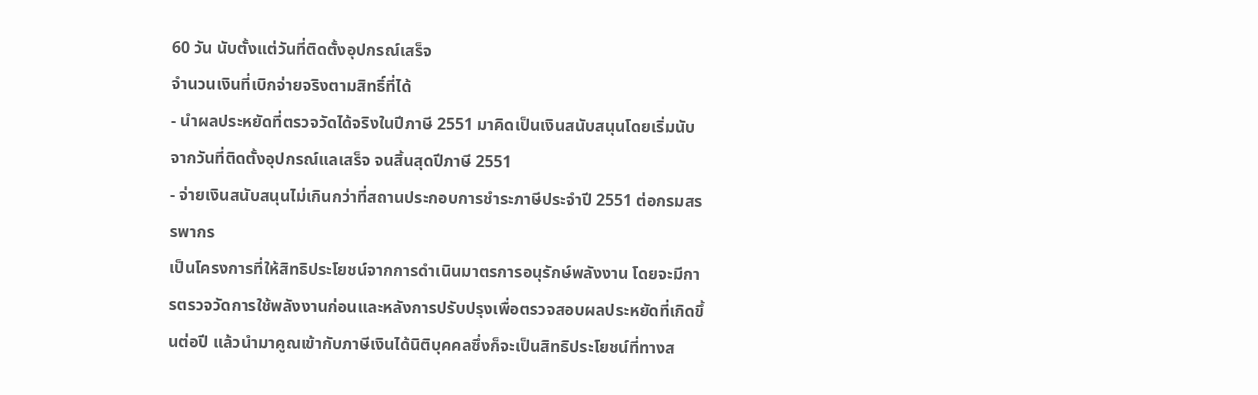60 วัน นับตั้งแต่วันที่ติดตั้งอุปกรณ์เสร็จ
จำนวนเงินที่เบิกจ่ายจริงตามสิทธิ์ที่ได้
- นำผลประหยัดที่ตรวจวัดได้จริงในปีภาษี 2551 มาคิดเป็นเงินสนับสนุนโดยเริ่มนับจากวันที่ติดตั้งอุปกรณ์แลเสร็จ จนสิ้นสุดปีภาษี 2551
- จ่ายเงินสนับสนุนไม่เกินกว่าที่สถานประกอบการชำระภาษีประจำปี 2551 ต่อกรมสรรพากร
เป็นโครงการที่ให้สิทธิประโยชน์จากการดำเนินมาตรการอนุรักษ์พลังงาน โดยจะมีการตรวจวัดการใช้พลังงานก่อนและหลังการปรับปรุงเพื่อตรวจสอบผลประหยัดที่เกิดขึ้นต่อปี แล้วนำมาคูณเข้ากับภาษีเงินได้นิติบุคคลซึ่งก็จะเป็นสิทธิประโยชน์ที่ทางส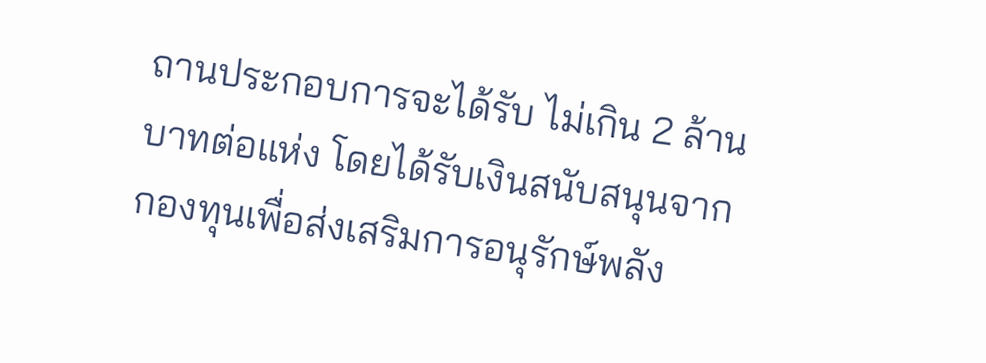ถานประกอบการจะได้รับ ไม่เกิน 2 ล้านบาทต่อแห่ง โดยได้รับเงินสนับสนุนจากกองทุนเพื่อส่งเสริมการอนุรักษ์พลัง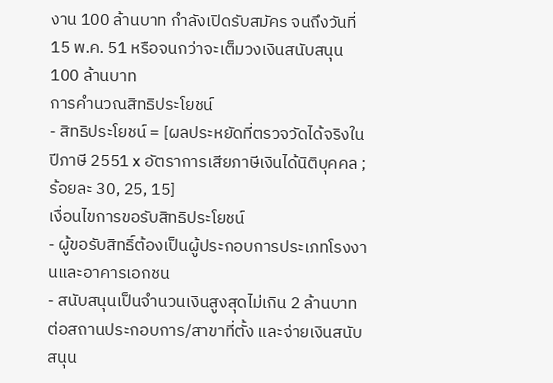งาน 100 ล้านบาท กำลังเปิดรับสมัคร จนถึงวันที่ 15 พ.ค. 51 หรือจนกว่าจะเต็มวงเงินสนับสนุน 100 ล้านบาท
การคำนวณสิทธิประโยชน์
- สิทธิประโยชน์ = [ผลประหยัดที่ตรวจวัดได้จริงในปีภาษี 2551 x อัตราการเสียภาษีเงินได้นิติบุคคล ; ร้อยละ 30, 25, 15]
เงื่อนไขการขอรับสิทธิประโยชน์
- ผู้ขอรับสิทธิ์ต้องเป็นผู้ประกอบการประเภทโรงงานและอาคารเอกชน
- สนับสนุนเป็นจำนวนเงินสูงสุดไม่เกิน 2 ล้านบาทต่อสถานประกอบการ/สาขาที่ตั้ง และจ่ายเงินสนับสนุน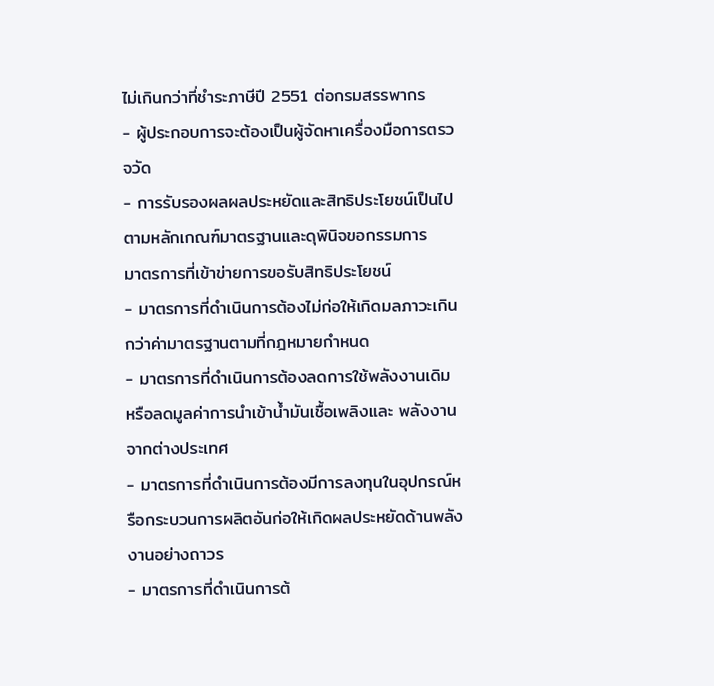ไม่เกินกว่าที่ชำระภาษีปี 2551 ต่อกรมสรรพากร
- ผู้ประกอบการจะต้องเป็นผู้จัดหาเครื่องมือการตรวจวัด
- การรับรองผลผลประหยัดและสิทธิประโยชน์เป็นไปตามหลักเกณฑ์มาตรฐานและดุพินิจขอกรรมการ
มาตรการที่เข้าข่ายการขอรับสิทธิประโยชน์
- มาตรการที่ดำเนินการต้องไม่ก่อให้เกิดมลภาวะเกินกว่าค่ามาตรฐานตามที่กฎหมายกำหนด
- มาตรการที่ดำเนินการต้องลดการใช้พลังงานเดิม หรือลดมูลค่าการนำเข้าน้ำมันเชื้อเพลิงและ พลังงานจากต่างประเทศ
- มาตรการที่ดำเนินการต้องมีการลงทุนในอุปกรณ์หรือกระบวนการผลิตอันก่อให้เกิดผลประหยัดด้านพลังงานอย่างถาวร
- มาตรการที่ดำเนินการต้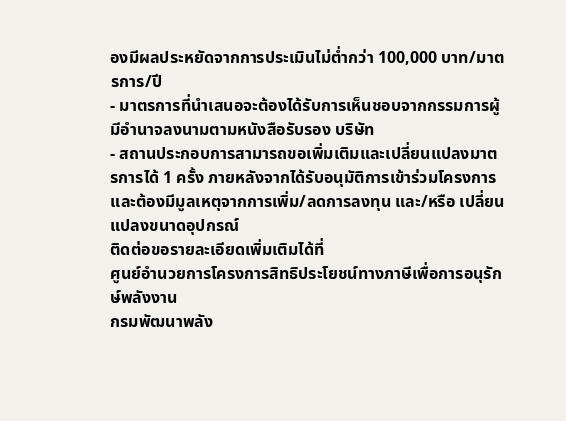องมีผลประหยัดจากการประเมินไม่ต่ำกว่า 100,000 บาท/มาตรการ/ปี
- มาตรการที่นำเสนอจะต้องได้รับการเห็นชอบจากกรรมการผู้มีอำนาจลงนามตามหนังสือรับรอง บริษัท
- สถานประกอบการสามารถขอเพิ่มเติมและเปลี่ยนแปลงมาตรการได้ 1 ครั้ง ภายหลังจากได้รับอนุมัติการเข้าร่วมโครงการ และต้องมีมูลเหตุจากการเพิ่ม/ลดการลงทุน และ/หรือ เปลี่ยนแปลงขนาดอุปกรณ์
ติดต่อขอรายละเอียดเพิ่มเติมได้ที่
ศูนย์อำนวยการโครงการสิทธิประโยชน์ทางภาษีเพื่อการอนุรักษ์พลังงาน
กรมพัฒนาพลัง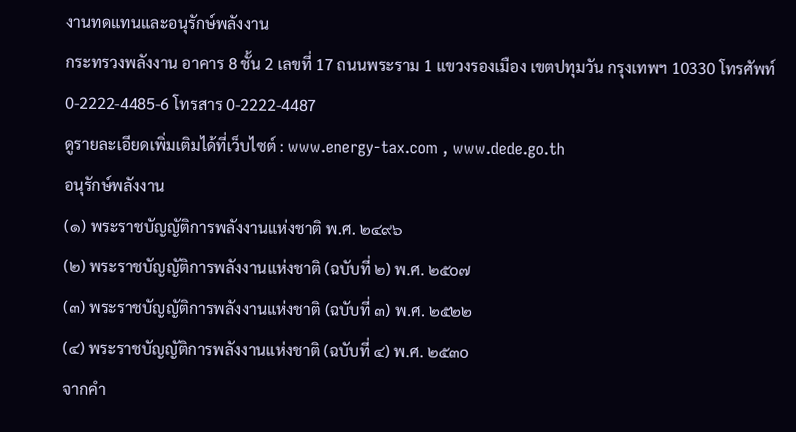งานทดแทนและอนุรักษ์พลังงาน
กระทรวงพลังงาน อาคาร 8 ชั้น 2 เลขที่ 17 ถนนพระราม 1 แขวงรองเมือง เขตปทุมวัน กรุงเทพฯ 10330 โทรศัพท์ 0-2222-4485-6 โทรสาร 0-2222-4487
ดูรายละเอียดเพิ่มเติมได้ที่เว็บไซต์ : www.energy-tax.com , www.dede.go.th
อนุรักษ์พลังงาน
(๑) พระราชบัญญัติการพลังงานแห่งชาติ พ.ศ. ๒๔๙๖
(๒) พระราชบัญญัติการพลังงานแห่งชาติ (ฉบับที่ ๒) พ.ศ. ๒๕o๗
(๓) พระราชบัญญัติการพลังงานแห่งชาติ (ฉบับที่ ๓) พ.ศ. ๒๕๒๒
(๔) พระราชบัญญัติการพลังงานแห่งชาติ (ฉบับที่ ๔) พ.ศ. ๒๕๓o
จากคำ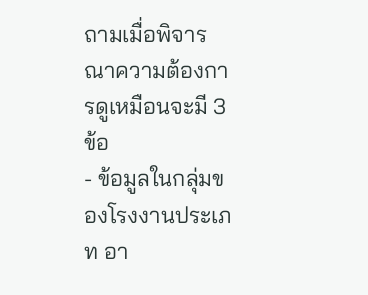ถามเมื่อพิจารณาความต้องการดูเหมือนจะมี 3ข้อ
- ข้อมูลในกลุ่มของโรงงานประเภท อา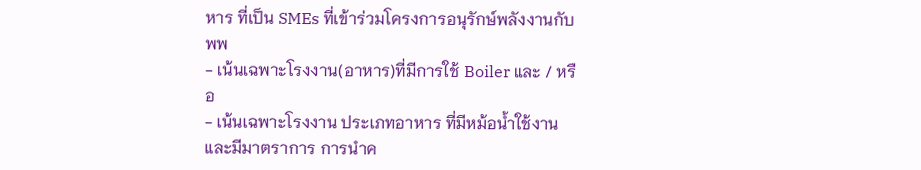หาร ที่เป็น SMEs ที่เข้าร่วมโครงการอนุรักษ์พลังงานกับ พพ
- เน้นเฉพาะโรงงาน(อาหาร)ที่มีการใช้ Boiler และ / หรือ
- เน้นเฉพาะโรงงาน ประเภทอาหาร ที่มีหม้อน้ำใช้งานและมีมาตราการ การนำค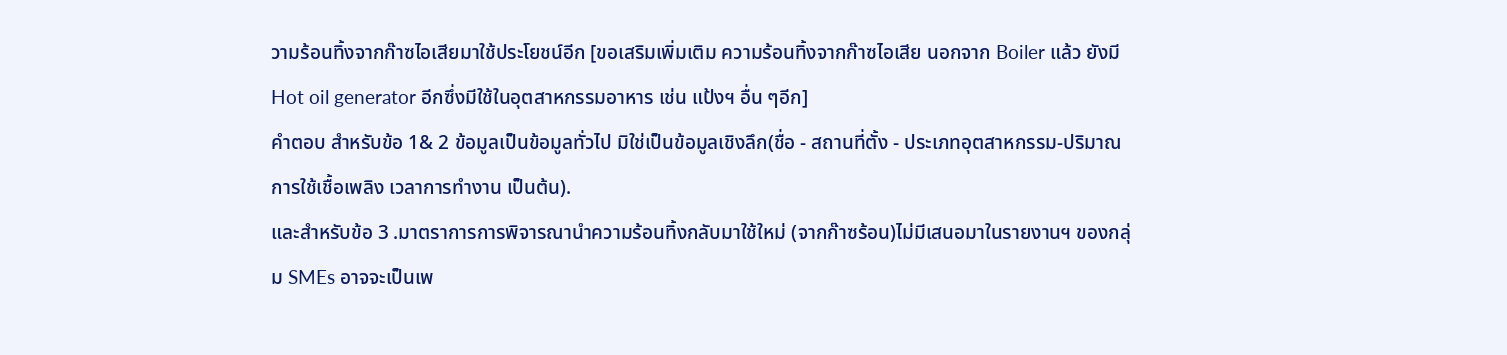วามร้อนทิ้งจากก๊าซไอเสียมาใช้ประโยชน์อีก [ขอเสริมเพิ่มเติม ความร้อนทิ้งจากก๊าซไอเสีย นอกจาก Boiler แล้ว ยังมี Hot oil generator อีกซึ่งมีใช้ในอุตสาหกรรมอาหาร เช่น แป้งฯ อื่น ๆอีก]
คำตอบ สำหรับข้อ 1& 2 ข้อมูลเป็นข้อมูลทั่วไป มิใช่เป็นข้อมูลเชิงลึก(ชื่อ - สถานที่ตั้ง - ประเภทอุตสาหกรรม-ปริมาณการใช้เชื้อเพลิง เวลาการทำงาน เป็นต้น).
และสำหรับข้อ 3 .มาตราการการพิจารณานำความร้อนทิ้งกลับมาใช้ใหม่ (จากก๊าซร้อน)ไม่มีเสนอมาในรายงานฯ ของกลุ่ม SMEs อาจจะเป็นเพ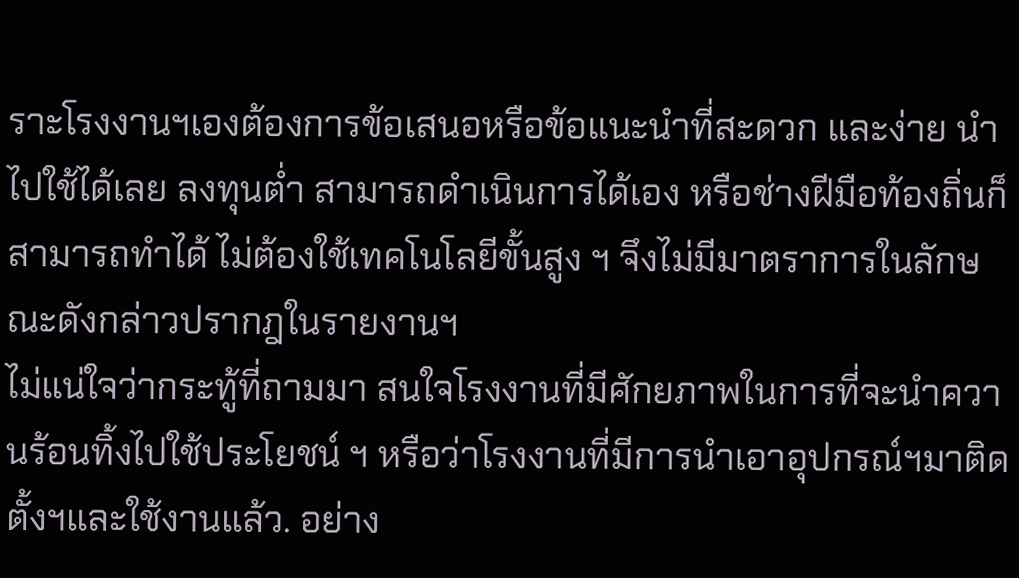ราะโรงงานฯเองต้องการข้อเสนอหรือข้อแนะนำที่สะดวก และง่าย นำไปใช้ได้เลย ลงทุนต่ำ สามารถดำเนินการได้เอง หรือช่างฝีมือท้องถิ่นก็สามารถทำได้ ไม่ต้องใช้เทคโนโลยีขั้นสูง ฯ จึงไม่มีมาตราการในลักษณะดังกล่าวปรากฎในรายงานฯ
ไม่แน่ใจว่ากระทู้ที่ถามมา สนใจโรงงานที่มีศักยภาพในการที่จะนำควานร้อนทิ้งไปใช้ประโยชน์ ฯ หรือว่าโรงงานที่มีการนำเอาอุปกรณ์ฯมาติดตั้งฯและใช้งานแล้ว. อย่าง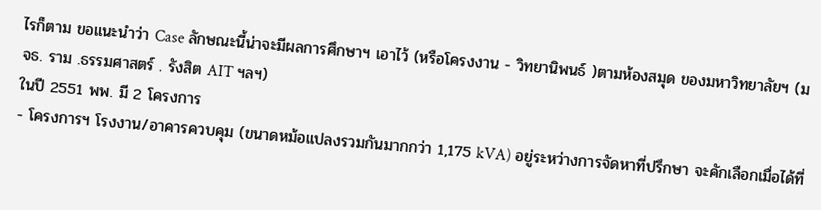ไรก็ตาม ขอแนะนำว่า Case ลักษณะนี้น่าจะมีผลการศึกษาฯ เอาไว้ (หรือโครงงาน - วิทยานิพนธ์ )ตามห้องสมุด ของมหาวิทยาลัยฯ (มจธ. ราม .ธรรมศาสตร์ . รังสิต AIT ฯลฯ)
ในปี 2551 พพ. มี 2 โครงการ
- โครงการฯ โรงงาน/อาคารควบคุม (ขนาดหม้อแปลงรวมกันมากกว่า 1,175 kVA) อยู่ระหว่างการจัดหาที่ปรึกษา จะคักเลือกเมื่อได้ที่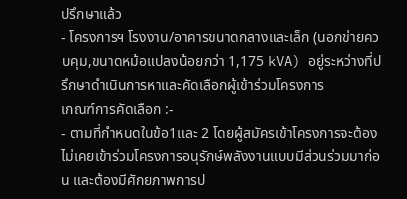ปรึกษาแล้ว
- โครงการฯ โรงงาน/อาคารขนาดกลางและเล็ก (นอกข่ายควบคุม,ขนาดหม้อแปลงน้อยกว่า 1,175 kVA) อยู่ระหว่างที่ปรึกษาดำเนินการหาและคัดเลือกผู้เข้าร่วมโครงการ
เกณฑ์การคัดเลือก :-
- ตามที่กำหนดในข้อ1และ 2 โดยผู้สมัครเข้าโครงการจะต้องไม่เคยเข้าร่วมโครงการอนุรักษ์พลังงานแบบมีส่วนร่วมมาก่อน และต้องมีศักยภาพการป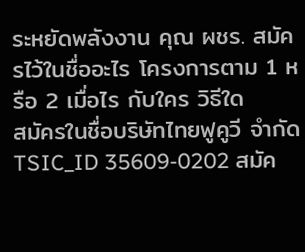ระหยัดพลังงาน คุณ ผชร. สมัครไว้ในชื่ออะไร โครงการตาม 1 หรือ 2 เมื่อไร กับใคร วิธีใด
สมัครในชื่อบริษัทไทยฟูคูวี จำกัด TSIC_ID 35609-0202 สมัค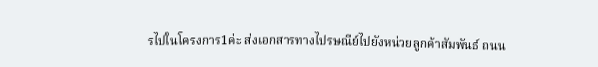รไปในโครงการ1ค่ะ ส่งเอกสารทางไปรษณีย์ไปยังหน่วยลูกค้าสัมพันธ์ ถนน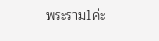พระราม1ค่ะ